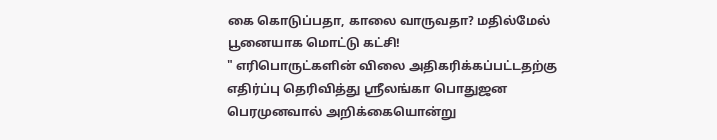கை கொடுப்பதா, காலை வாருவதா? மதில்மேல் பூனையாக மொட்டு கட்சி!
" எரிபொருட்களின் விலை அதிகரிக்கப்பட்டதற்கு எதிர்ப்பு தெரிவித்து ஶ்ரீலங்கா பொதுஜன பெரமுனவால் அறிக்கையொன்று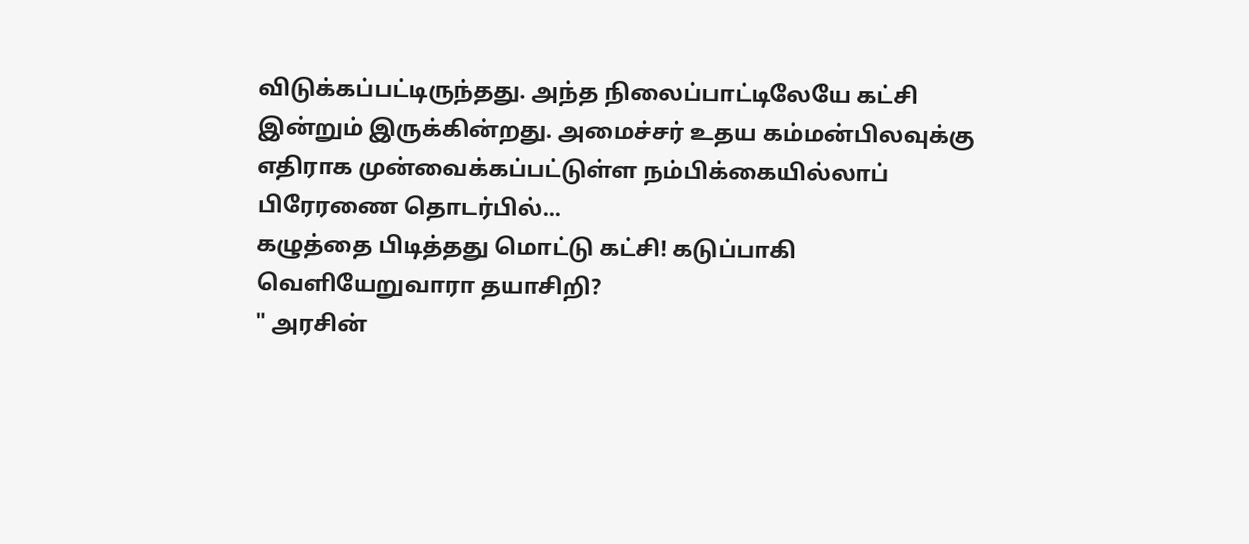விடுக்கப்பட்டிருந்தது. அந்த நிலைப்பாட்டிலேயே கட்சி இன்றும் இருக்கின்றது. அமைச்சர் உதய கம்மன்பிலவுக்கு எதிராக முன்வைக்கப்பட்டுள்ள நம்பிக்கையில்லாப் பிரேரணை தொடர்பில்...
கழுத்தை பிடித்தது மொட்டு கட்சி! கடுப்பாகி வெளியேறுவாரா தயாசிறி?
" அரசின்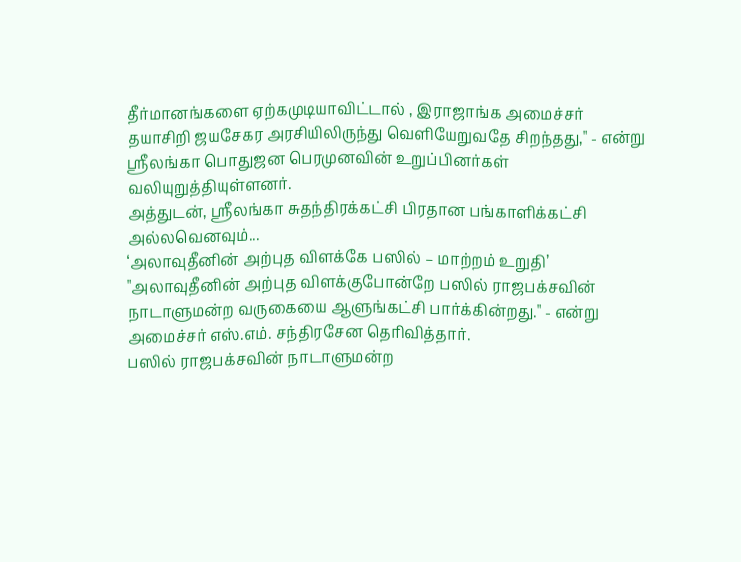தீர்மானங்களை ஏற்கமுடியாவிட்டால் , இராஜாங்க அமைச்சர் தயாசிறி ஜயசேகர அரசியிலிருந்து வெளியேறுவதே சிறந்தது," - என்று ஶ்ரீலங்கா பொதுஜன பெரமுனவின் உறுப்பினர்கள் வலியுறுத்தியுள்ளனர்.
அத்துடன், ஶ்ரீலங்கா சுதந்திரக்கட்சி பிரதான பங்காளிக்கட்சி அல்லவெனவும்...
‘அலாவுதீனின் அற்புத விளக்கே பஸில் – மாற்றம் உறுதி’
"அலாவுதீனின் அற்புத விளக்குபோன்றே பஸில் ராஜபக்சவின் நாடாளுமன்ற வருகையை ஆளுங்கட்சி பார்க்கின்றது." - என்று அமைச்சர் எஸ்.எம். சந்திரசேன தெரிவித்தார்.
பஸில் ராஜபக்சவின் நாடாளுமன்ற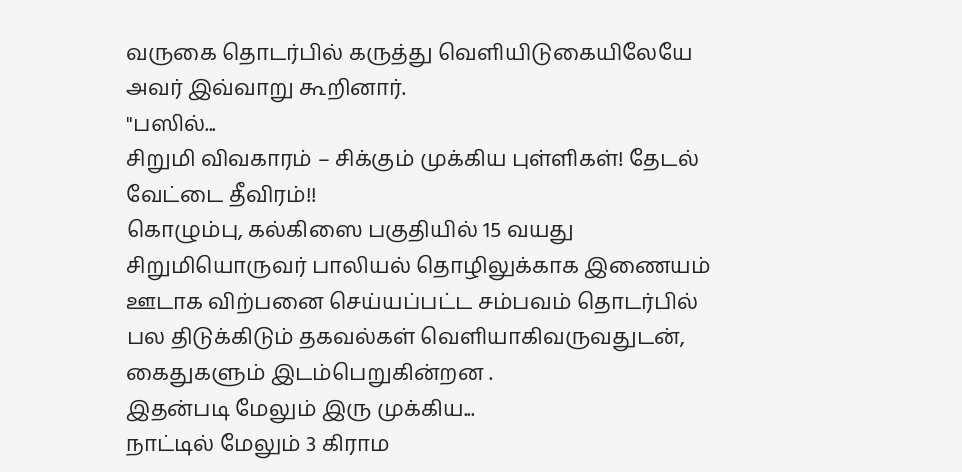வருகை தொடர்பில் கருத்து வெளியிடுகையிலேயே அவர் இவ்வாறு கூறினார்.
"பஸில்...
சிறுமி விவகாரம் – சிக்கும் முக்கிய புள்ளிகள்! தேடல் வேட்டை தீவிரம்!!
கொழும்பு, கல்கிஸை பகுதியில் 15 வயது சிறுமியொருவர் பாலியல் தொழிலுக்காக இணையம் ஊடாக விற்பனை செய்யப்பட்ட சம்பவம் தொடர்பில் பல திடுக்கிடும் தகவல்கள் வெளியாகிவருவதுடன், கைதுகளும் இடம்பெறுகின்றன .
இதன்படி மேலும் இரு முக்கிய...
நாட்டில் மேலும் 3 கிராம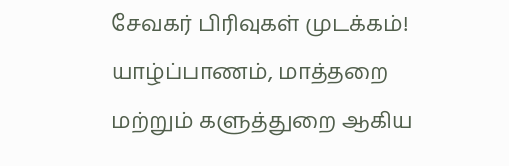சேவகர் பிரிவுகள் முடக்கம்!
யாழ்ப்பாணம், மாத்தறை மற்றும் களுத்துறை ஆகிய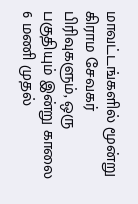மாவட்டங்களில் மூன்று கிராம சேவகர் பிரிவுகளும், ஒரு பகுதியும் இன்று காலை 6 மணி முதல்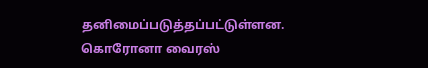தனிமைப்படுத்தப்பட்டுள்ளன.
கொரோனா வைரஸ்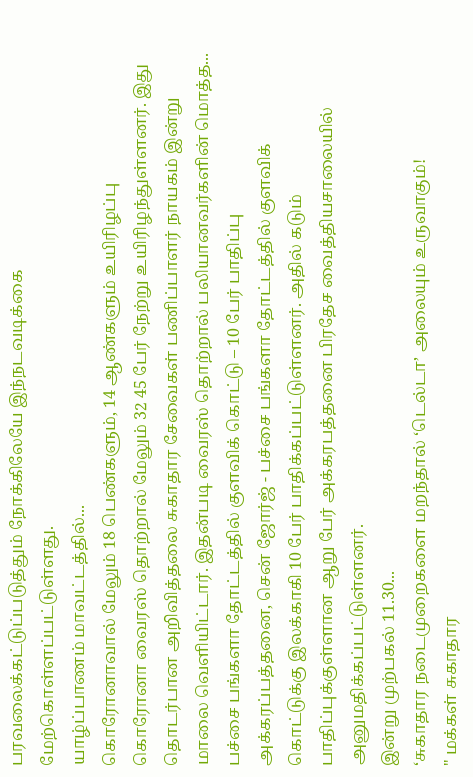பரவலைக்கட்டுப்படுத்தும் நோக்கிலேயே இந்நடவடிக்கை மேற்கொள்ளப்பட்டுள்ளது.
யாழ்ப்பாணம் மாவட்டத்தில்...
கொரோனாவால் மேலும் 18 பெண்களும், 14 ஆண்களும் உயிரிழப்பு
கொரோனா வைரஸ் தொற்றால் மேலும் 32 45 பேர் நேற்று உயிரிழந்துள்ளனர். இது தொடர்பான அறிவித்தலை சுகாதார சேவைகள் பணிப்பாளர் நாயகம் இன்று மாலை வெளியிட்டார். இதன்படி வைரஸ் தொற்றால் பலியானவர்களின் மொத்த...
பச்சை பங்களா தோட்டத்தில் குளவிக் கொட்டு – 10 பேர் பாதிப்பு
அக்கரப்பத்தனை, சென் ஜோர்ஜ் - பச்சை பங்களா தோட்டத்தில் குளவிக் கொட்டுக்கு இலக்காகி 10 பேர் பாதிக்கப்பட்டுள்ளனர். அதில் கடும் பாதிப்புக்குள்ளான ஆறு பேர் அக்கரபத்தனை பிரதேச வைத்தியசாலையில் அனுமதிக்கப்பட்டுள்ளனர்.
இன்று முற்பகல் 11.30...
‘சுகாதார நடைமுறைகளை மறந்தால் ‘டெல்டா’ அலையும் உருவாகும்!
" மக்கள் சுகாதார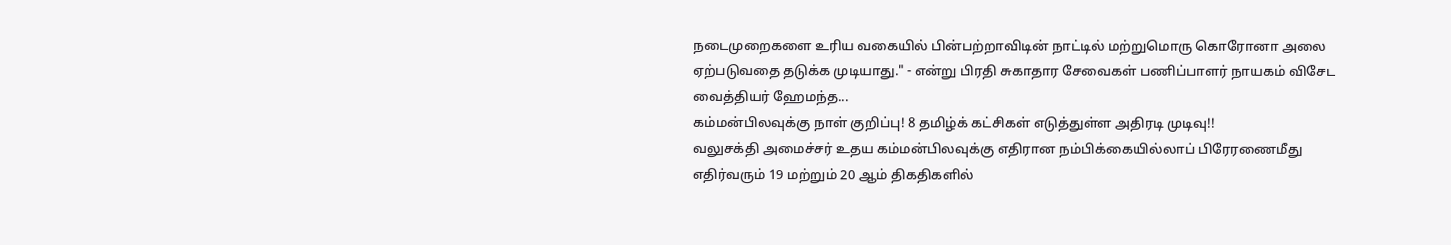நடைமுறைகளை உரிய வகையில் பின்பற்றாவிடின் நாட்டில் மற்றுமொரு கொரோனா அலை ஏற்படுவதை தடுக்க முடியாது." - என்று பிரதி சுகாதார சேவைகள் பணிப்பாளர் நாயகம் விசேட வைத்தியர் ஹேமந்த...
கம்மன்பிலவுக்கு நாள் குறிப்பு! 8 தமிழ்க் கட்சிகள் எடுத்துள்ள அதிரடி முடிவு!!
வலுசக்தி அமைச்சர் உதய கம்மன்பிலவுக்கு எதிரான நம்பிக்கையில்லாப் பிரேரணைமீது எதிர்வரும் 19 மற்றும் 20 ஆம் திகதிகளில்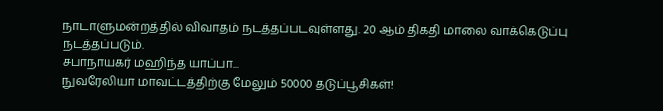நாடாளுமன்றத்தில் விவாதம் நடத்தப்படவுள்ளது. 20 ஆம் திகதி மாலை வாக்கெடுப்பு நடத்தப்படும்.
சபாநாயகர் மஹிந்த யாப்பா...
நுவரேலியா மாவட்டத்திற்கு மேலும் 50000 தடுப்பூசிகள்!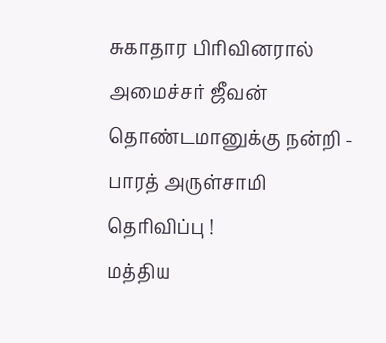சுகாதார பிரிவினரால் அமைச்சர் ஜீவன் தொண்டமானுக்கு நன்றி - பாரத் அருள்சாமி தெரிவிப்பு !
மத்திய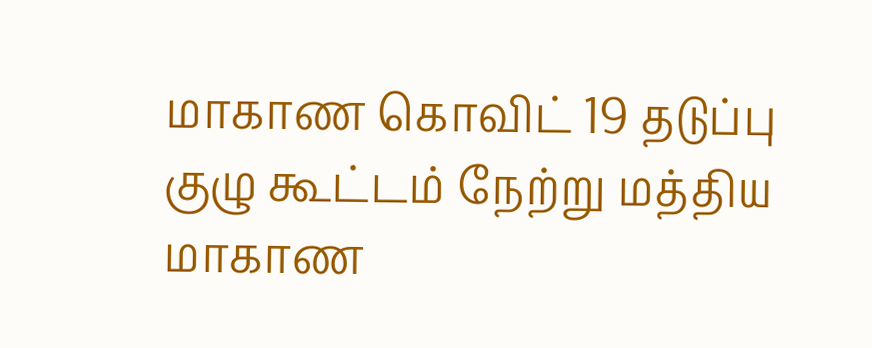மாகாண கொவிட் 19 தடுப்பு குழு கூட்டம் நேற்று மத்திய மாகாண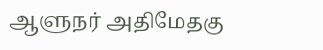ஆளுநர் அதிமேதகு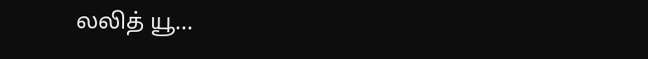லலித் யூ...